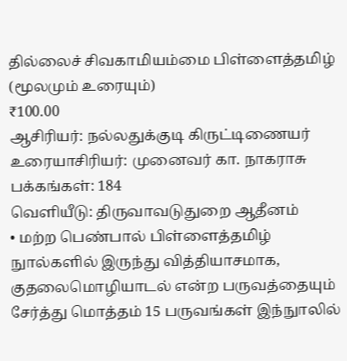தில்லைச் சிவகாமியம்மை பிள்ளைத்தமிழ் (மூலமும் உரையும்)
₹100.00
ஆசிரியர்: நல்லதுக்குடி கிருட்டிணையர்
உரையாசிரியர்: முனைவர் கா. நாகராசு
பக்கங்கள்: 184
வெளியீடு: திருவாவடுதுறை ஆதீனம்
• மற்ற பெண்பால் பிள்ளைத்தமிழ் நுால்களில் இருந்து வித்தியாசமாக, குதலைமொழியாடல் என்ற பருவத்தையும் சேர்த்து மொத்தம் 15 பருவங்கள் இந்நுாலில்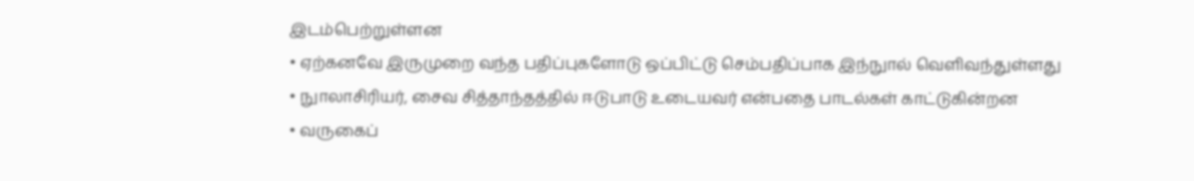இடம்பெற்றுள்ளன
• ஏற்கனவே இருமுறை வந்த பதிப்புகளோடு ஒப்பிட்டு செம்பதிப்பாக இந்நுால் வெளிவந்துள்ளது
• நுாலாசிரியர், சைவ சித்தாந்தத்தில் ஈடுபாடு உடையவர் என்பதை பாடல்கள் காட்டுகின்றன
• வருகைப்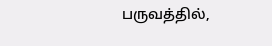பருவத்தில்,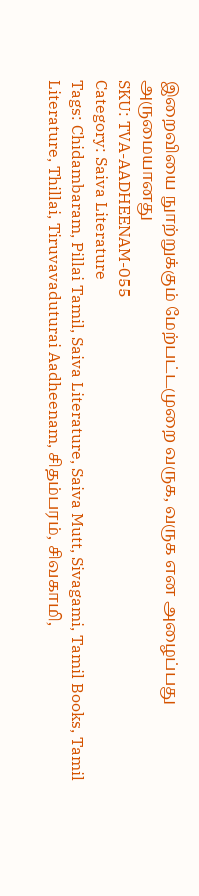இறைவியை நுாற்றுக்கும் மேற்பட்டமுறை வருக, வருக என அழைப்பது அருமையானது
SKU: TVA-AADHEENAM-055
Category: Saiva Literature
Tags: Chidambaram, Pillai Tamil, Saiva Literature, Saiva Mutt, Sivagami, Tamil Books, Tamil Literature, Thillai, Tiruvavaduturai Aadheenam, சிதம்பரம், சிவகாமி,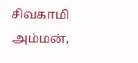சிவகாமி அம்மன்,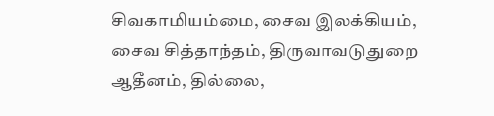சிவகாமியம்மை, சைவ இலக்கியம், சைவ சித்தாந்தம், திருவாவடுதுறை ஆதீனம், தில்லை,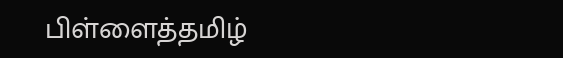பிள்ளைத்தமிழ்